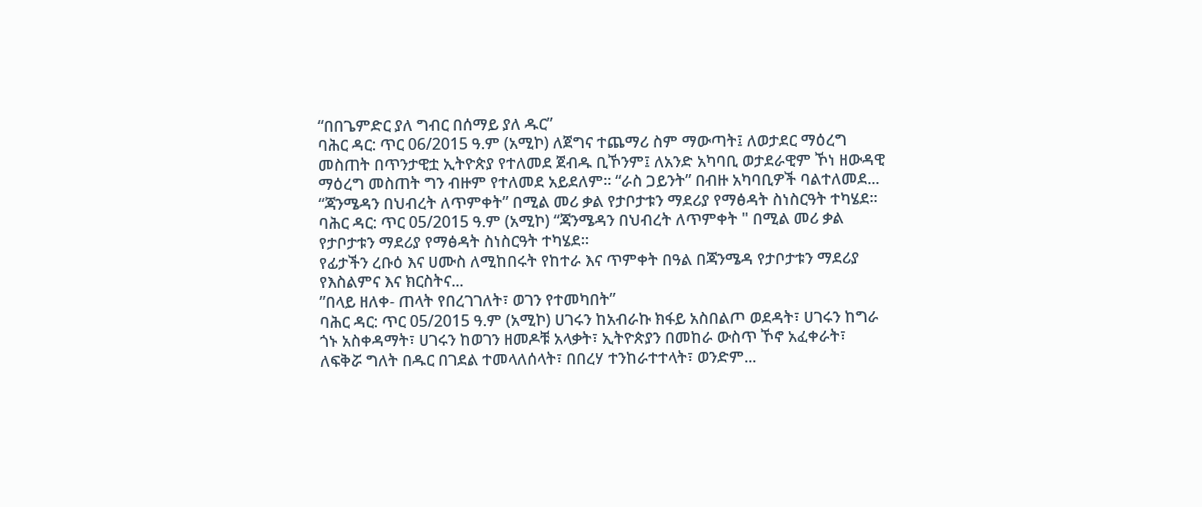“በበጌምድር ያለ ግብር በሰማይ ያለ ዱር”
ባሕር ዳር: ጥር 06/2015 ዓ.ም (አሚኮ) ለጀግና ተጨማሪ ስም ማውጣት፤ ለወታደር ማዕረግ መስጠት በጥንታዊቷ ኢትዮጵያ የተለመደ ጀብዱ ቢኾንም፤ ለአንድ አካባቢ ወታደራዊም ኾነ ዘውዳዊ ማዕረግ መስጠት ግን ብዙም የተለመደ አይደለም፡፡ “ራስ ጋይንት” በብዙ አካባቢዎች ባልተለመደ...
“ጃንሜዳን በህብረት ለጥምቀት” በሚል መሪ ቃል የታቦታቱን ማደሪያ የማፅዳት ስነስርዓት ተካሄደ።
ባሕር ዳር: ጥር 05/2015 ዓ.ም (አሚኮ) “ጃንሜዳን በህብረት ለጥምቀት " በሚል መሪ ቃል የታቦታቱን ማደሪያ የማፅዳት ስነስርዓት ተካሄደ።
የፊታችን ረቡዕ እና ሀሙስ ለሚከበሩት የከተራ እና ጥምቀት በዓል በጃንሜዳ የታቦታቱን ማደሪያ የእስልምና እና ክርስትና...
ʺበላይ ዘለቀ- ጠላት የበረገገለት፣ ወገን የተመካበት”
ባሕር ዳር: ጥር 05/2015 ዓ.ም (አሚኮ) ሀገሩን ከአብራኩ ክፋይ አስበልጦ ወደዳት፣ ሀገሩን ከግራ ጎኑ አስቀዳማት፣ ሀገሩን ከወገን ዘመዶቹ አላቃት፣ ኢትዮጵያን በመከራ ውስጥ ኾኖ አፈቀራት፣ ለፍቅሯ ግለት በዱር በገደል ተመላለሰላት፣ በበረሃ ተንከራተተላት፣ ወንድም...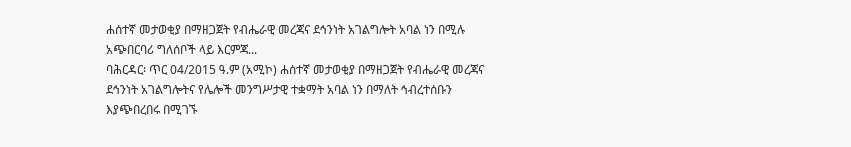ሐሰተኛ መታወቂያ በማዘጋጀት የብሔራዊ መረጃና ደኅንነት አገልግሎት አባል ነን በሚሉ አጭበርባሪ ግለሰቦች ላይ እርምጃ...
ባሕርዳር፡ ጥር 04/2015 ዓ.ም (አሚኮ) ሐሰተኛ መታወቂያ በማዘጋጀት የብሔራዊ መረጃና ደኅንነት አገልግሎትና የሌሎች መንግሥታዊ ተቋማት አባል ነን በማለት ኅብረተሰቡን እያጭበረበሩ በሚገኙ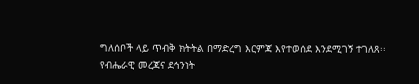ግለሰቦች ላይ ጥብቅ ክትትል በማድረግ እርምጃ እየተወሰደ እንደሚገኝ ተገለጸ፡፡
የብሔራዊ መረጃና ደኅንነት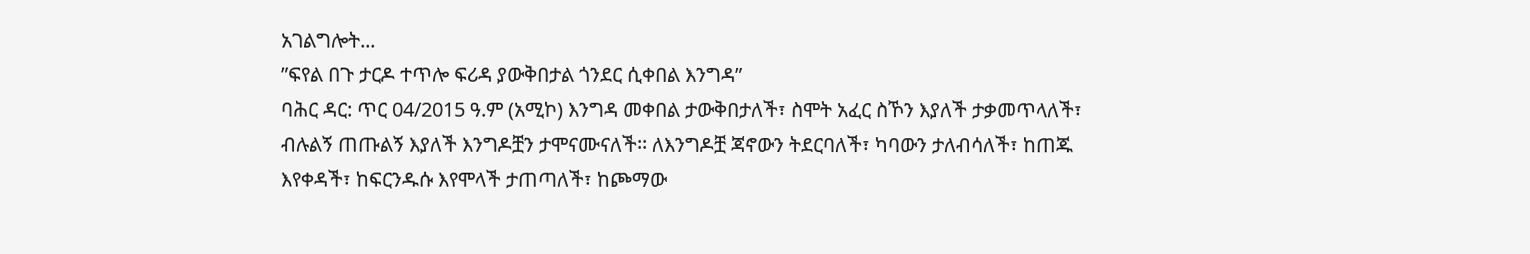አገልግሎት...
ʺፍየል በጉ ታርዶ ተጥሎ ፍሪዳ ያውቅበታል ጎንደር ሲቀበል እንግዳ”
ባሕር ዳር: ጥር 04/2015 ዓ.ም (አሚኮ) እንግዳ መቀበል ታውቅበታለች፣ ስሞት አፈር ስኾን እያለች ታቃመጥላለች፣ ብሉልኝ ጠጡልኝ እያለች እንግዶቿን ታሞናሙናለች፡፡ ለእንግዶቿ ጃኖውን ትደርባለች፣ ካባውን ታለብሳለች፣ ከጠጁ እየቀዳች፣ ከፍርንዱሱ እየሞላች ታጠጣለች፣ ከጮማው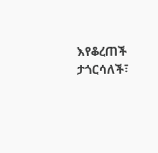እየቆረጠች ታጎርሳለች፣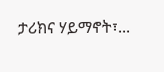ታሪክና ሃይማኖት፣...